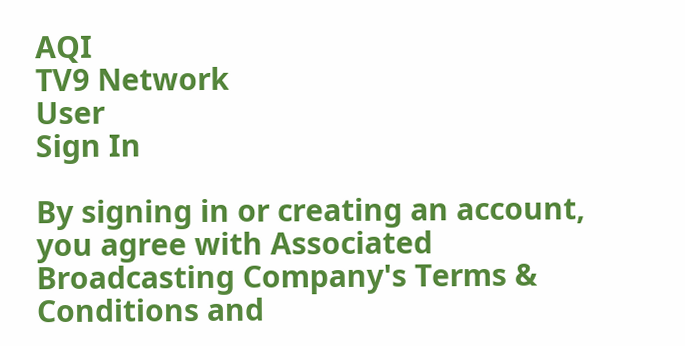AQI
TV9 Network
User
Sign In

By signing in or creating an account, you agree with Associated Broadcasting Company's Terms & Conditions and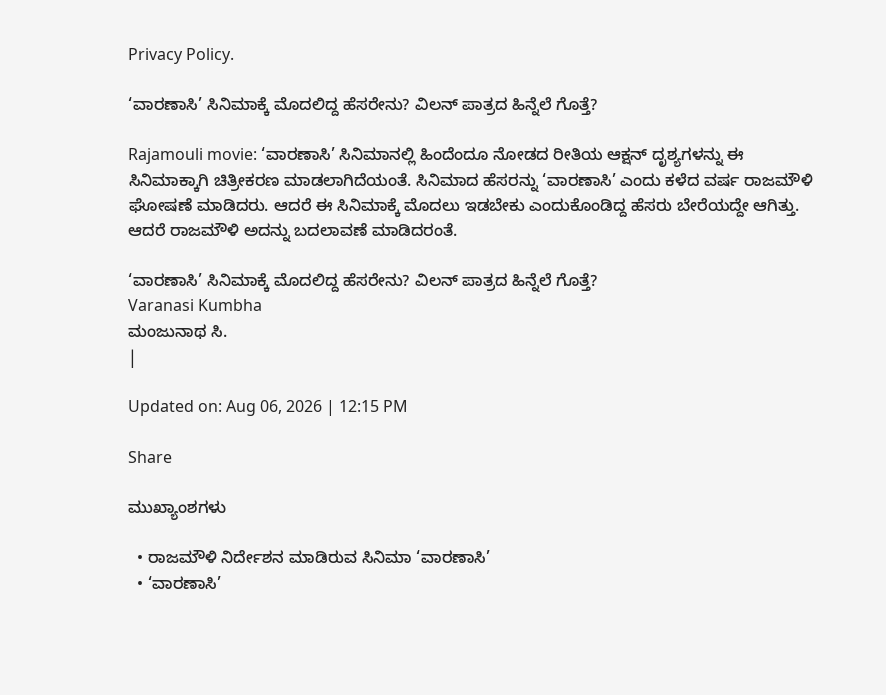Privacy Policy.

‘ವಾರಣಾಸಿ’ ಸಿನಿಮಾಕ್ಕೆ ಮೊದಲಿದ್ದ ಹೆಸರೇನು? ವಿಲನ್ ಪಾತ್ರದ ಹಿನ್ನೆಲೆ ಗೊತ್ತೆ?

Rajamouli movie: ‘ವಾರಣಾಸಿ’ ಸಿನಿಮಾನಲ್ಲಿ ಹಿಂದೆಂದೂ ನೋಡದ ರೀತಿಯ ಆಕ್ಷನ್ ದೃಶ್ಯಗಳನ್ನು ಈ ಸಿನಿಮಾಕ್ಕಾಗಿ ಚಿತ್ರೀಕರಣ ಮಾಡಲಾಗಿದೆಯಂತೆ. ಸಿನಿಮಾದ ಹೆಸರನ್ನು ‘ವಾರಣಾಸಿ’ ಎಂದು ಕಳೆದ ವರ್ಷ ರಾಜಮೌಳಿ ಘೋಷಣೆ ಮಾಡಿದರು. ಆದರೆ ಈ ಸಿನಿಮಾಕ್ಕೆ ಮೊದಲು ಇಡಬೇಕು ಎಂದುಕೊಂಡಿದ್ದ ಹೆಸರು ಬೇರೆಯದ್ದೇ ಆಗಿತ್ತು. ಆದರೆ ರಾಜಮೌಳಿ ಅದನ್ನು ಬದಲಾವಣೆ ಮಾಡಿದರಂತೆ.

‘ವಾರಣಾಸಿ’ ಸಿನಿಮಾಕ್ಕೆ ಮೊದಲಿದ್ದ ಹೆಸರೇನು? ವಿಲನ್ ಪಾತ್ರದ ಹಿನ್ನೆಲೆ ಗೊತ್ತೆ?
Varanasi Kumbha
ಮಂಜುನಾಥ ಸಿ.
|

Updated on: Aug 06, 2026 | 12:15 PM

Share

ಮುಖ್ಯಾಂಶಗಳು

  • ರಾಜಮೌಳಿ ನಿರ್ದೇಶನ ಮಾಡಿರುವ ಸಿನಿಮಾ ‘ವಾರಣಾಸಿ’
  • ‘ವಾರಣಾಸಿ’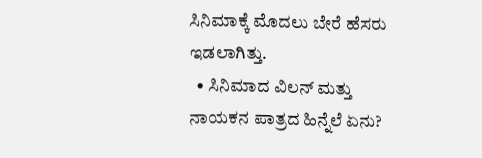ಸಿನಿಮಾಕ್ಕೆ ಮೊದಲು ಬೇರೆ ಹೆಸರು ಇಡಲಾಗಿತ್ತು.
  • ಸಿನಿಮಾದ ವಿಲನ್ ಮತ್ತು ನಾಯಕನ ಪಾತ್ರದ ಹಿನ್ನೆಲೆ ಏನು?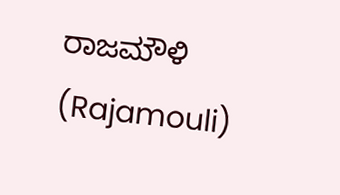ರಾಜಮೌಳಿ (Rajamouli)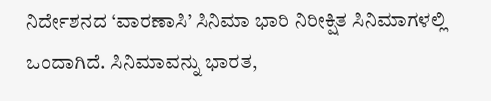ನಿರ್ದೇಶನದ ‘ವಾರಣಾಸಿ’ ಸಿನಿಮಾ ಭಾರಿ ನಿರೀಕ್ಷಿತ ಸಿನಿಮಾಗಳಲ್ಲಿ ಒಂದಾಗಿದೆ. ಸಿನಿಮಾವನ್ನು ಭಾರತ,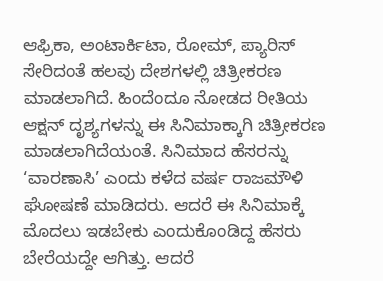ಆಫ್ರಿಕಾ, ಅಂಟಾರ್ಕಿಟಾ, ರೋಮ್, ಪ್ಯಾರಿಸ್ ಸೇರಿದಂತೆ ಹಲವು ದೇಶಗಳಲ್ಲಿ ಚಿತ್ರೀಕರಣ ಮಾಡಲಾಗಿದೆ. ಹಿಂದೆಂದೂ ನೋಡದ ರೀತಿಯ ಆಕ್ಷನ್ ದೃಶ್ಯಗಳನ್ನು ಈ ಸಿನಿಮಾಕ್ಕಾಗಿ ಚಿತ್ರೀಕರಣ ಮಾಡಲಾಗಿದೆಯಂತೆ. ಸಿನಿಮಾದ ಹೆಸರನ್ನು ‘ವಾರಣಾಸಿ’ ಎಂದು ಕಳೆದ ವರ್ಷ ರಾಜಮೌಳಿ ಘೋಷಣೆ ಮಾಡಿದರು. ಆದರೆ ಈ ಸಿನಿಮಾಕ್ಕೆ ಮೊದಲು ಇಡಬೇಕು ಎಂದುಕೊಂಡಿದ್ದ ಹೆಸರು ಬೇರೆಯದ್ದೇ ಆಗಿತ್ತು. ಆದರೆ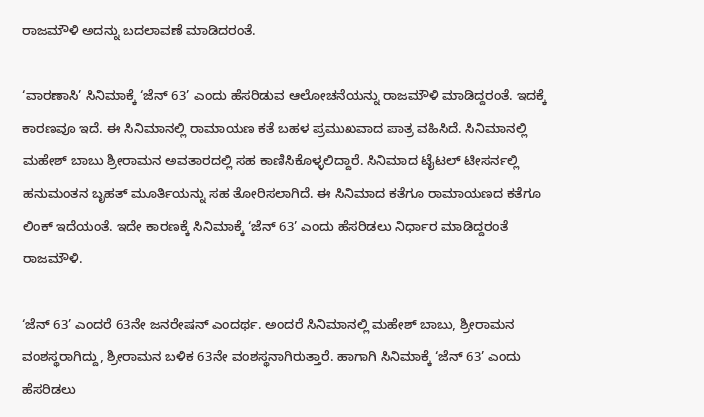ರಾಜಮೌಳಿ ಅದನ್ನು ಬದಲಾವಣೆ ಮಾಡಿದರಂತೆ.

‘ವಾರಣಾಸಿ’ ಸಿನಿಮಾಕ್ಕೆ ‘ಜೆನ್ 63’ ಎಂದು ಹೆಸರಿಡುವ ಆಲೋಚನೆಯನ್ನು ರಾಜಮೌಳಿ ಮಾಡಿದ್ದರಂತೆ. ಇದಕ್ಕೆ ಕಾರಣವೂ ಇದೆ. ಈ ಸಿನಿಮಾನಲ್ಲಿ ರಾಮಾಯಣ ಕತೆ ಬಹಳ ಪ್ರಮುಖವಾದ ಪಾತ್ರ ವಹಿಸಿದೆ. ಸಿನಿಮಾನಲ್ಲಿ ಮಹೇಶ್ ಬಾಬು ಶ್ರೀರಾಮನ ಅವತಾರದಲ್ಲಿ ಸಹ ಕಾಣಿಸಿಕೊಳ್ಳಲಿದ್ದಾರೆ. ಸಿನಿಮಾದ ಟೈಟಲ್ ಟೀಸರ್ನಲ್ಲಿ ಹನುಮಂತನ ಬೃಹತ್ ಮೂರ್ತಿಯನ್ನು ಸಹ ತೋರಿಸಲಾಗಿದೆ. ಈ ಸಿನಿಮಾದ ಕತೆಗೂ ರಾಮಾಯಣದ ಕತೆಗೂ ಲಿಂಕ್ ಇದೆಯಂತೆ. ಇದೇ ಕಾರಣಕ್ಕೆ ಸಿನಿಮಾಕ್ಕೆ ‘ಜೆನ್ 63’ ಎಂದು ಹೆಸರಿಡಲು ನಿರ್ಧಾರ ಮಾಡಿದ್ದರಂತೆ ರಾಜಮೌಳಿ.

‘ಜೆನ್ 63’ ಎಂದರೆ 63ನೇ ಜನರೇಷನ್ ಎಂದರ್ಥ. ಅಂದರೆ ಸಿನಿಮಾನಲ್ಲಿ ಮಹೇಶ್ ಬಾಬು, ಶ್ರೀರಾಮನ ವಂಶಸ್ಥರಾಗಿದ್ದು, ಶ್ರೀರಾಮನ ಬಳಿಕ 63ನೇ ವಂಶಸ್ಥನಾಗಿರುತ್ತಾರೆ. ಹಾಗಾಗಿ ಸಿನಿಮಾಕ್ಕೆ ‘ಜೆನ್ 63’ ಎಂದು ಹೆಸರಿಡಲು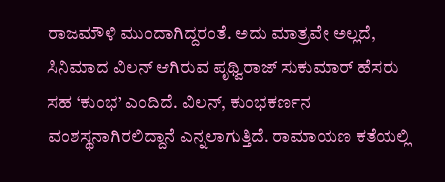ರಾಜಮೌಳಿ ಮುಂದಾಗಿದ್ದರಂತೆ. ಅದು ಮಾತ್ರವೇ ಅಲ್ಲದೆ, ಸಿನಿಮಾದ ವಿಲನ್ ಆಗಿರುವ ಪೃಥ್ವಿರಾಜ್ ಸುಕುಮಾರ್ ಹೆಸರು ಸಹ ‘ಕುಂಭ’ ಎಂದಿದೆ. ವಿಲನ್, ಕುಂಭಕರ್ಣನ ವಂಶಸ್ಥನಾಗಿರಲಿದ್ದಾನೆ ಎನ್ನಲಾಗುತ್ತಿದೆ. ರಾಮಾಯಣ ಕತೆಯಲ್ಲಿ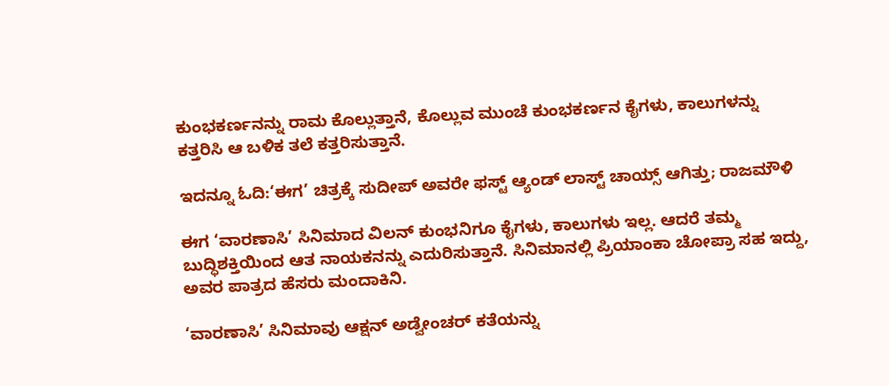ಕುಂಭಕರ್ಣನನ್ನು ರಾಮ ಕೊಲ್ಲುತ್ತಾನೆ, ಕೊಲ್ಲುವ ಮುಂಚೆ ಕುಂಭಕರ್ಣನ ಕೈಗಳು, ಕಾಲುಗಳನ್ನು ಕತ್ತರಿಸಿ ಆ ಬಳಿಕ ತಲೆ ಕತ್ತರಿಸುತ್ತಾನೆ.

ಇದನ್ನೂ ಓದಿ:‘ಈಗ’ ಚಿತ್ರಕ್ಕೆ ಸುದೀಪ್ ಅವರೇ ಫಸ್ಟ್ ಆ್ಯಂಡ್ ಲಾಸ್ಟ್ ಚಾಯ್ಸ್ ಆಗಿತ್ತು; ರಾಜಮೌಳಿ

ಈಗ ‘ವಾರಣಾಸಿ’ ಸಿನಿಮಾದ ವಿಲನ್ ಕುಂಭನಿಗೂ ಕೈಗಳು, ಕಾಲುಗಳು ಇಲ್ಲ. ಆದರೆ ತಮ್ಮ ಬುದ್ಧಿಶಕ್ತಿಯಿಂದ ಆತ ನಾಯಕನನ್ನು ಎದುರಿಸುತ್ತಾನೆ. ಸಿನಿಮಾನಲ್ಲಿ ಪ್ರಿಯಾಂಕಾ ಚೋಪ್ರಾ ಸಹ ಇದ್ದು, ಅವರ ಪಾತ್ರದ ಹೆಸರು ಮಂದಾಕಿನಿ.

‘ವಾರಣಾಸಿ’ ಸಿನಿಮಾವು ಆಕ್ಷನ್ ಅಡ್ವೇಂಚರ್ ಕತೆಯನ್ನು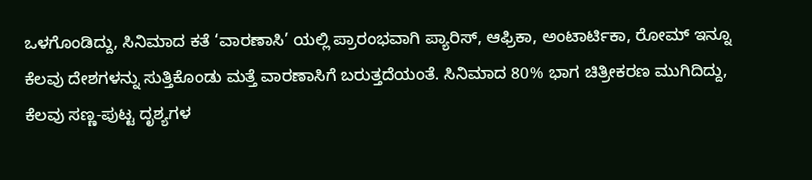ಒಳಗೊಂಡಿದ್ದು, ಸಿನಿಮಾದ ಕತೆ ‘ವಾರಣಾಸಿ’ ಯಲ್ಲಿ ಪ್ರಾರಂಭವಾಗಿ ಪ್ಯಾರಿಸ್, ಆಫ್ರಿಕಾ, ಅಂಟಾರ್ಟಿಕಾ, ರೋಮ್ ಇನ್ನೂ ಕೆಲವು ದೇಶಗಳನ್ನು ಸುತ್ತಿಕೊಂಡು ಮತ್ತೆ ವಾರಣಾಸಿಗೆ ಬರುತ್ತದೆಯಂತೆ. ಸಿನಿಮಾದ 80% ಭಾಗ ಚಿತ್ರೀಕರಣ ಮುಗಿದಿದ್ದು, ಕೆಲವು ಸಣ್ಣ-ಪುಟ್ಟ ದೃಶ್ಯಗಳ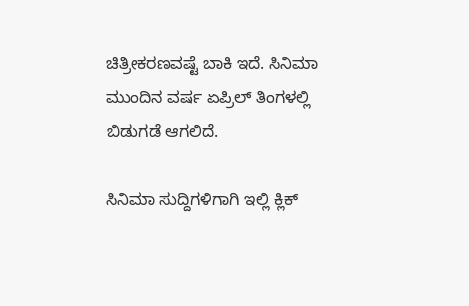ಚಿತ್ರೀಕರಣವಷ್ಟೆ ಬಾಕಿ ಇದೆ. ಸಿನಿಮಾ ಮುಂದಿನ ವರ್ಷ ಏಪ್ರಿಲ್ ತಿಂಗಳಲ್ಲಿ ಬಿಡುಗಡೆ ಆಗಲಿದೆ.

ಸಿನಿಮಾ ಸುದ್ದಿಗಳಿಗಾಗಿ ಇಲ್ಲಿ ಕ್ಲಿಕ್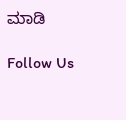ಮಾಡಿ

Follow Us